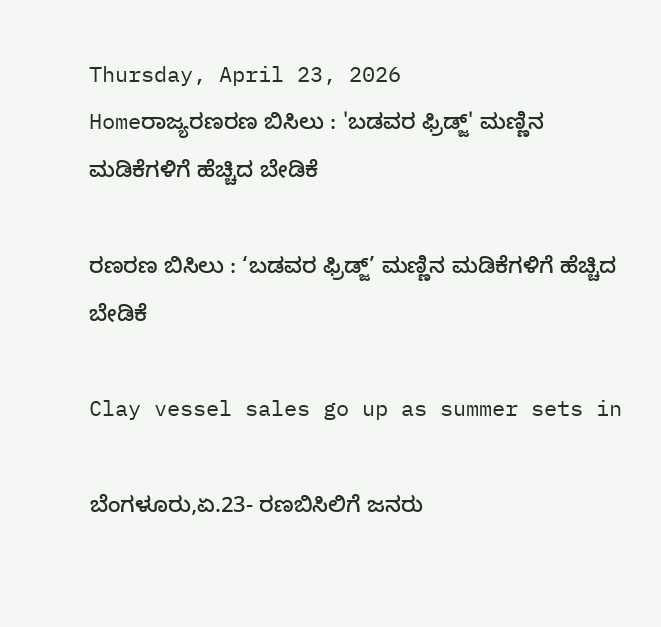Thursday, April 23, 2026
Homeರಾಜ್ಯರಣರಣ ಬಿಸಿಲು : 'ಬಡವರ ಫ್ರಿಡ್ಜ್' ಮಣ್ಣಿನ ಮಡಿಕೆಗಳಿಗೆ ಹೆಚ್ಚಿದ ಬೇಡಿಕೆ

ರಣರಣ ಬಿಸಿಲು : ‘ಬಡವರ ಫ್ರಿಡ್ಜ್’ ಮಣ್ಣಿನ ಮಡಿಕೆಗಳಿಗೆ ಹೆಚ್ಚಿದ ಬೇಡಿಕೆ

Clay vessel sales go up as summer sets in

ಬೆಂಗಳೂರು,ಏ.23- ರಣಬಿಸಿಲಿಗೆ ಜನರು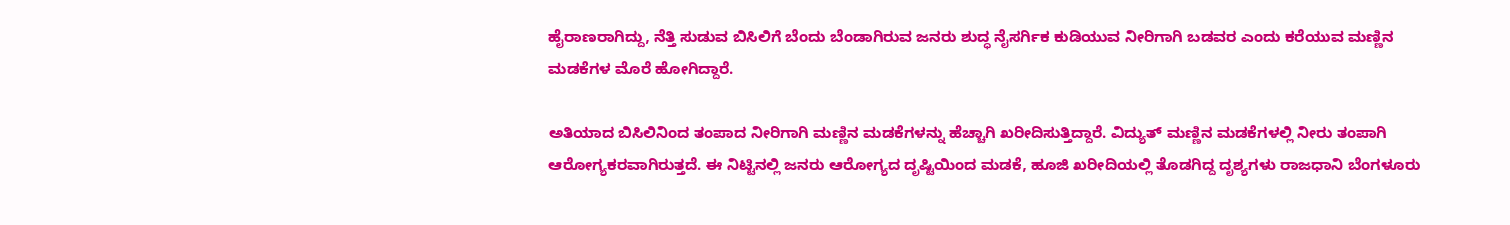ಹೈರಾಣರಾಗಿದ್ದು, ನೆತ್ತಿ ಸುಡುವ ಬಿಸಿಲಿಗೆ ಬೆಂದು ಬೆಂಡಾಗಿರುವ ಜನರು ಶುದ್ಧ ನೈಸರ್ಗಿಕ ಕುಡಿಯುವ ನೀರಿಗಾಗಿ ಬಡವರ ಎಂದು ಕರೆಯುವ ಮಣ್ಣಿನ ಮಡಕೆಗಳ ಮೊರೆ ಹೋಗಿದ್ದಾರೆ.

ಅತಿಯಾದ ಬಿಸಿಲಿನಿಂದ ತಂಪಾದ ನೀರಿಗಾಗಿ ಮಣ್ಣಿನ ಮಡಕೆಗಳನ್ನು ಹೆಚ್ಚಾಗಿ ಖರೀದಿಸುತ್ತಿದ್ದಾರೆ. ವಿದ್ಯುತ್‌ ಮಣ್ಣಿನ ಮಡಕೆಗಳಲ್ಲಿ ನೀರು ತಂಪಾಗಿ ಆರೋಗ್ಯಕರವಾಗಿರುತ್ತದೆ. ಈ ನಿಟ್ಟಿನಲ್ಲಿ ಜನರು ಆರೋಗ್ಯದ ದೃಷ್ಟಿಯಿಂದ ಮಡಕೆ, ಹೂಜಿ ಖರೀದಿಯಲ್ಲಿ ತೊಡಗಿದ್ದ ದೃಶ್ಯಗಳು ರಾಜಧಾನಿ ಬೆಂಗಳೂರು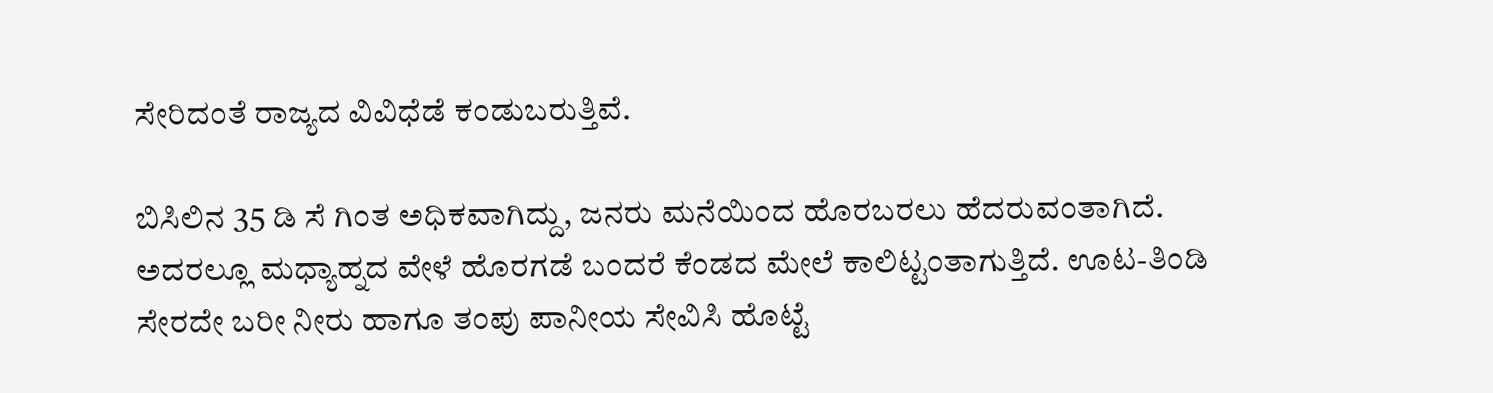ಸೇರಿದಂತೆ ರಾಜ್ಯದ ವಿವಿಧೆಡೆ ಕಂಡುಬರುತ್ತಿವೆ.

ಬಿಸಿಲಿನ 35 ಡಿ ಸೆ ಗಿಂತ ಅಧಿಕವಾಗಿದ್ದು, ಜನರು ಮನೆಯಿಂದ ಹೊರಬರಲು ಹೆದರುವಂತಾಗಿದೆ. ಅದರಲ್ಲೂ ಮಧ್ಯಾಹ್ನದ ವೇಳೆ ಹೊರಗಡೆ ಬಂದರೆ ಕೆಂಡದ ಮೇಲೆ ಕಾಲಿಟ್ಟಂತಾಗುತ್ತಿದೆ. ಊಟ-ತಿಂಡಿ ಸೇರದೇ ಬರೀ ನೀರು ಹಾಗೂ ತಂಪು ಪಾನೀಯ ಸೇವಿಸಿ ಹೊಟ್ಟೆ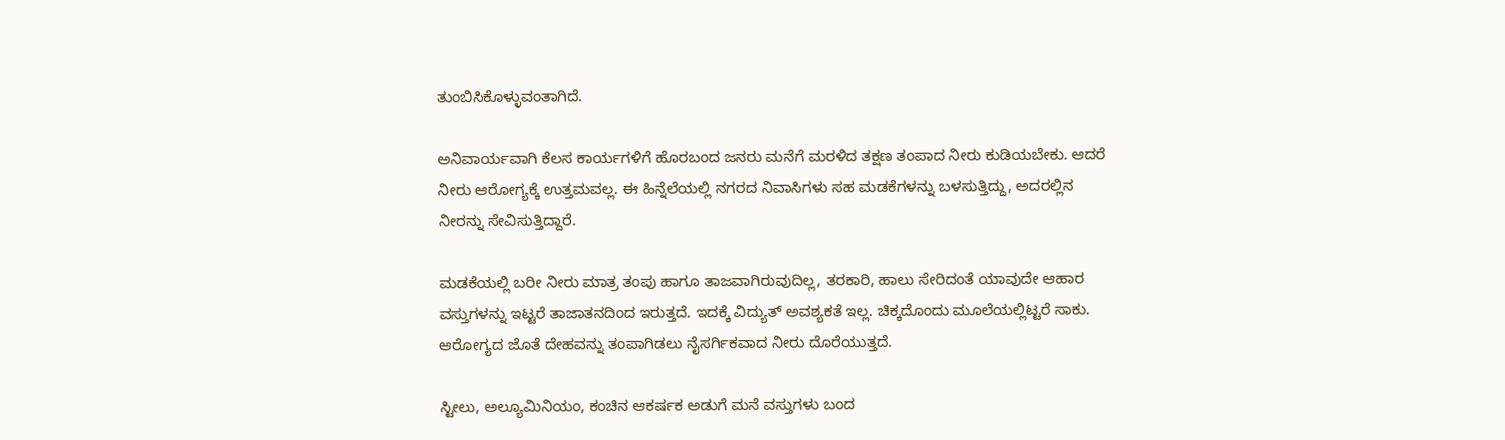ತುಂಬಿಸಿಕೊಳ್ಳುವಂತಾಗಿದೆ.

ಅನಿವಾರ್ಯವಾಗಿ ಕೆಲಸ ಕಾರ್ಯಗಳಿಗೆ ಹೊರಬಂದ ಜನರು ಮನೆಗೆ ಮರಳಿದ ತಕ್ಷಣ ತಂಪಾದ ನೀರು ಕುಡಿಯಬೇಕು. ಆದರೆ ನೀರು ಆರೋಗ್ಯಕ್ಕೆ ಉತ್ತಮವಲ್ಲ. ಈ ಹಿನ್ನೆಲೆಯಲ್ಲಿ ನಗರದ ನಿವಾಸಿಗಳು ಸಹ ಮಡಕೆಗಳನ್ನು ಬಳಸುತ್ತಿದ್ದು, ಅದರಲ್ಲಿನ ನೀರನ್ನು ಸೇವಿಸುತ್ತಿದ್ದಾರೆ.

ಮಡಕೆಯಲ್ಲಿ ಬರೀ ನೀರು ಮಾತ್ರ ತಂಪು ಹಾಗೂ ತಾಜವಾಗಿರುವುದಿಲ್ಲ, ತರಕಾರಿ, ಹಾಲು ಸೇರಿದಂತೆ ಯಾವುದೇ ಆಹಾರ ವಸ್ತುಗಳನ್ನು ಇಟ್ಟರೆ ತಾಜಾತನದಿಂದ ಇರುತ್ತದೆ. ಇದಕ್ಕೆ ವಿದ್ಯುತ್‌ ಅವಶ್ಯಕತೆ ಇಲ್ಲ. ಚಿಕ್ಕದೊಂದು ಮೂಲೆಯಲ್ಲಿಟ್ಟರೆ ಸಾಕು. ಆರೋಗ್ಯದ ಜೊತೆ ದೇಹವನ್ನು ತಂಪಾಗಿಡಲು ನೈಸರ್ಗಿಕವಾದ ನೀರು ದೊರೆಯುತ್ತದೆ.

ಸ್ಟೀಲು, ಅಲ್ಯೂಮಿನಿಯಂ, ಕಂಚಿನ ಆಕರ್ಷಕ ಅಡುಗೆ ಮನೆ ವಸ್ತುಗಳು ಬಂದ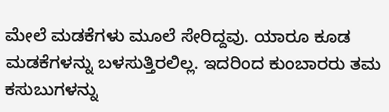ಮೇಲೆ ಮಡಕೆಗಳು ಮೂಲೆ ಸೇರಿದ್ದವು. ಯಾರೂ ಕೂಡ ಮಡಕೆಗಳನ್ನು ಬಳಸುತ್ತಿರಲಿಲ್ಲ. ಇದರಿಂದ ಕುಂಬಾರರು ತಮ ಕಸುಬುಗಳನ್ನು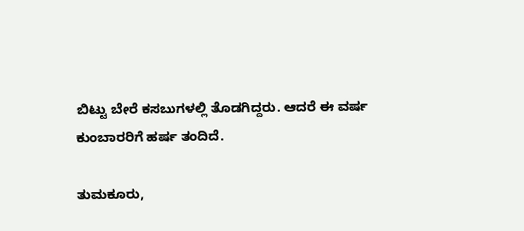ಬಿಟ್ಟು ಬೇರೆ ಕಸಬುಗಳಲ್ಲಿ ತೊಡಗಿದ್ದರು. ಆದರೆ ಈ ವರ್ಷ ಕುಂಬಾರರಿಗೆ ಹರ್ಷ ತಂದಿದೆ.

ತುಮಕೂರು,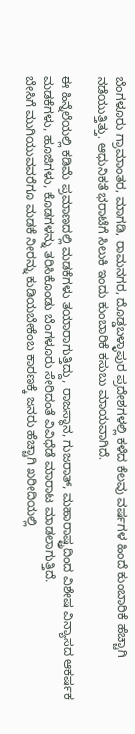ಬೆಂಗಳೂರು ಗ್ರಾಮಾಂತರ, ಮಾಗಡಿ, ರಾಮನಗರ, ದೊಡ್ಡಬಳ್ಳಾಪುರ ಪ್ರದೇಶಗಳಲ್ಲಿ ಕಳೆದ ಕೆಲವು ವರ್ಷಗಳ ಹಿಂದೆ ಕುಂಬಾರಿಕೆ ಹೆಚ್ಚಾಗಿ ನಡೆಯುತ್ತಿತ್ತು. ಆಧುನಿಕತೆ ಭರಾಟೆಗೆ ಸಿಲುಕಿ ಇಂದು ಕುಂಬಾರಿಕೆ ಕಸುಬು ಮಾಯವಾಗಿದೆ.

ಈ ಹಿನ್ನೆಲೆಯಲ್ಲಿ ಕಡಿಮೆ ಪ್ರಮಾಣದಲ್ಲಿ ಮಡಕೆಗಳು ತಯಾರಾಗುತ್ತಿದ್ದು, ರಾಜಸ್ಥಾನ, ಗುಜರಾತ್‌, ಮಹಾರಾಷ್ಟ್ರದಿಂದ ವಿಶೇಷ ವಿನ್ಯಾಸದ ಆಕರ್ಷಕ ಮಡಕೆಗಳು, ಹೂಜಿಗಳು, ಕೊಡಗಳನ್ನು ತರಿಸಿಕೊಂಡು ಬೆಂಗಳೂರು ಸೇರಿದಂತೆ ವಿವಿಧೆಡೆ ಮಾರಾಟ ಮಾಡಲಾಗುತ್ತಿದೆ.
ಬೇಸಿಗೆ ಮುಗಿಯುವವರೆಗೂ ಮಡಕೆ ನೀರನ್ನು ಕುಡಿಯಬೇಕೆಂಬ ಕಾರಣಕ್ಕೆ ಜನರು ಹೆಚ್ಚಾಗಿ ಖರೀದಿಯಲ್ಲಿ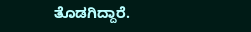ತೊಡಗಿದ್ದಾರೆ.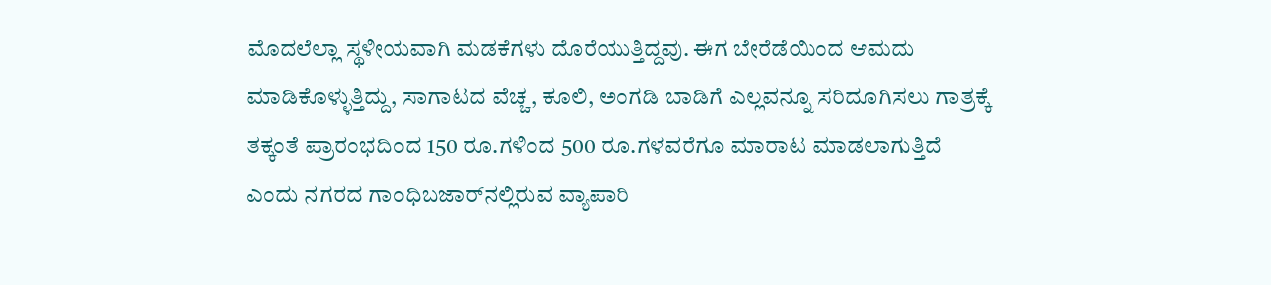ಮೊದಲೆಲ್ಲಾ ಸ್ಥಳೀಯವಾಗಿ ಮಡಕೆಗಳು ದೊರೆಯುತ್ತಿದ್ದವು. ಈಗ ಬೇರೆಡೆಯಿಂದ ಆಮದು ಮಾಡಿಕೊಳ್ಳುತ್ತಿದ್ದು, ಸಾಗಾಟದ ವೆಚ್ಚ, ಕೂಲಿ, ಅಂಗಡಿ ಬಾಡಿಗೆ ಎಲ್ಲವನ್ನೂ ಸರಿದೂಗಿಸಲು ಗಾತ್ರಕ್ಕೆ ತಕ್ಕಂತೆ ಪ್ರಾರಂಭದಿಂದ 150 ರೂ.ಗಳಿಂದ 500 ರೂ.ಗಳವರೆಗೂ ಮಾರಾಟ ಮಾಡಲಾಗುತ್ತಿದೆ ಎಂದು ನಗರದ ಗಾಂಧಿಬಜಾರ್‌ನಲ್ಲಿರುವ ವ್ಯಾಪಾರಿ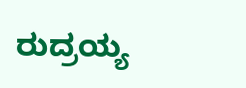ರುದ್ರಯ್ಯ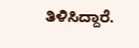ತಿಳಿಸಿದ್ದಾರೆ.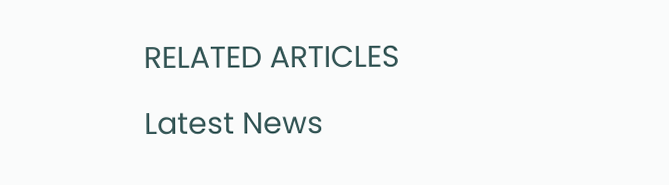RELATED ARTICLES

Latest News